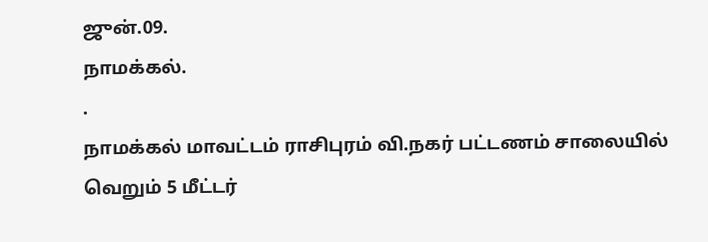ஜுன்.09.
நாமக்கல்.
.
நாமக்கல் மாவட்டம் ராசிபுரம் வி.நகர் பட்டணம் சாலையில் வெறும் 5 மீட்டர்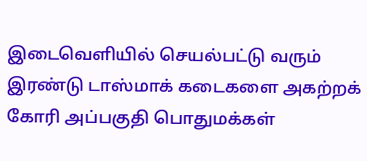இடைவெளியில் செயல்பட்டு வரும் இரண்டு டாஸ்மாக் கடைகளை அகற்றக் கோரி அப்பகுதி பொதுமக்கள்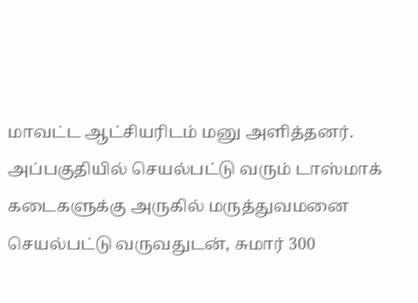மாவட்ட ஆட்சியரிடம் மனு அளித்தனர்.
அப்பகுதியில் செயல்பட்டு வரும் டாஸ்மாக் கடைகளுக்கு அருகில் மருத்துவமனை செயல்பட்டு வருவதுடன், சுமார் 300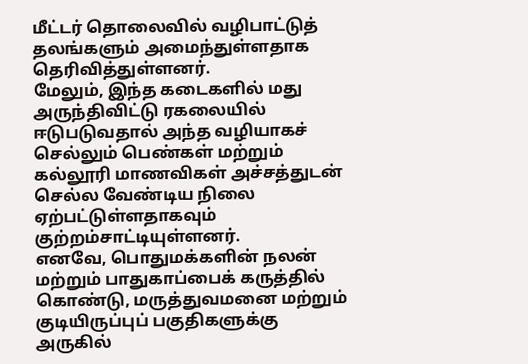மீட்டர் தொலைவில் வழிபாட்டுத் தலங்களும் அமைந்துள்ளதாக தெரிவித்துள்ளனர்.
மேலும், இந்த கடைகளில் மது அருந்திவிட்டு ரகலையில் ஈடுபடுவதால் அந்த வழியாகச் செல்லும் பெண்கள் மற்றும் கல்லூரி மாணவிகள் அச்சத்துடன் செல்ல வேண்டிய நிலை ஏற்பட்டுள்ளதாகவும் குற்றம்சாட்டியுள்ளனர்.
எனவே, பொதுமக்களின் நலன் மற்றும் பாதுகாப்பைக் கருத்தில் கொண்டு, மருத்துவமனை மற்றும் குடியிருப்புப் பகுதிகளுக்கு அருகில்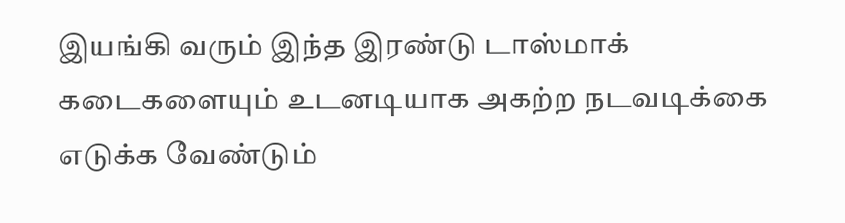இயங்கி வரும் இந்த இரண்டு டாஸ்மாக் கடைகளையும் உடனடியாக அகற்ற நடவடிக்கை எடுக்க வேண்டும்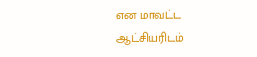என மாவட்ட ஆட்சியரிடம்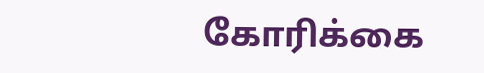கோரிக்கை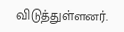விடுத்துள்ளனர்.